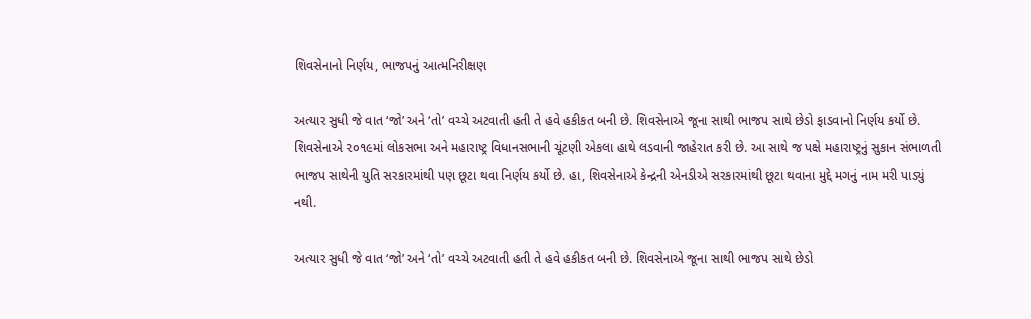શિવસેનાનો નિર્ણય, ભાજપનું આત્મનિરીક્ષણ

અત્યાર સુધી જે વાત ‘જો’ અને ‘તો’ વચ્ચે અટવાતી હતી તે હવે હકીકત બની છે. શિવસેનાએ જૂના સાથી ભાજપ સાથે છેડો ફાડવાનો નિર્ણય કર્યો છે. શિવસેનાએ ૨૦૧૯માં લોકસભા અને મહારાષ્ટ્ર વિધાનસભાની ચૂંટણી એકલા હાથે લડવાની જાહેરાત કરી છે. આ સાથે જ પક્ષે મહારાષ્ટ્રનું સુકાન સંભાળતી ભાજપ સાથેની યુતિ સરકારમાંથી પણ છૂટા થવા નિર્ણય કર્યો છે. હા, શિવસેનાએ કેન્દ્રની એનડીએ સરકારમાંથી છૂટા થવાના મુદ્દે મગનું નામ મરી પાડ્યું નથી.

અત્યાર સુધી જે વાત ‘જો’ અને ‘તો’ વચ્ચે અટવાતી હતી તે હવે હકીકત બની છે. શિવસેનાએ જૂના સાથી ભાજપ સાથે છેડો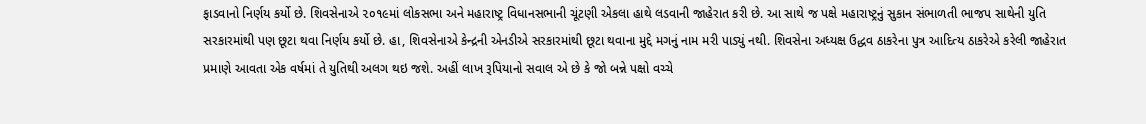ફાડવાનો નિર્ણય કર્યો છે. શિવસેનાએ ૨૦૧૯માં લોકસભા અને મહારાષ્ટ્ર વિધાનસભાની ચૂંટણી એકલા હાથે લડવાની જાહેરાત કરી છે. આ સાથે જ પક્ષે મહારાષ્ટ્રનું સુકાન સંભાળતી ભાજપ સાથેની યુતિ સરકારમાંથી પણ છૂટા થવા નિર્ણય કર્યો છે. હા, શિવસેનાએ કેન્દ્રની એનડીએ સરકારમાંથી છૂટા થવાના મુદ્દે મગનું નામ મરી પાડ્યું નથી. શિવસેના અધ્યક્ષ ઉદ્ધવ ઠાકરેના પુત્ર આદિત્ય ઠાકરેએ કરેલી જાહેરાત પ્રમાણે આવતા એક વર્ષમાં તે યુતિથી અલગ થઇ જશે. અહીં લાખ રૂપિયાનો સવાલ એ છે કે જો બન્ને પક્ષો વચ્ચે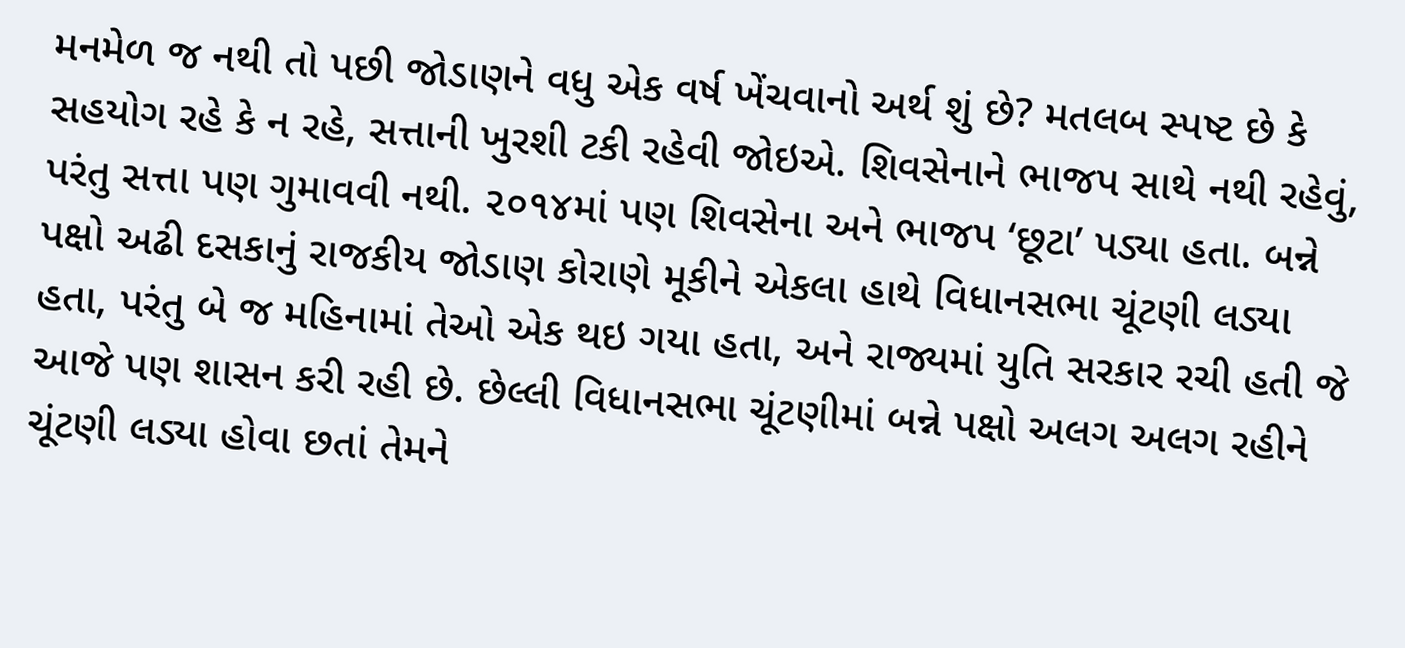મનમેળ જ નથી તો પછી જોડાણને વધુ એક વર્ષ ખેંચવાનો અર્થ શું છે? મતલબ સ્પષ્ટ છે કે સહયોગ રહે કે ન રહે, સત્તાની ખુરશી ટકી રહેવી જોઇએ. શિવસેનાને ભાજપ સાથે નથી રહેવું, પરંતુ સત્તા પણ ગુમાવવી નથી. ૨૦૧૪માં પણ શિવસેના અને ભાજપ ‘છૂટા’ પડ્યા હતા. બન્ને પક્ષો અઢી દસકાનું રાજકીય જોડાણ કોરાણે મૂકીને એકલા હાથે વિધાનસભા ચૂંટણી લડ્યા હતા, પરંતુ બે જ મહિનામાં તેઓ એક થઇ ગયા હતા, અને રાજ્યમાં યુતિ સરકાર રચી હતી જે આજે પણ શાસન કરી રહી છે. છેલ્લી વિધાનસભા ચૂંટણીમાં બન્ને પક્ષો અલગ અલગ રહીને ચૂંટણી લડ્યા હોવા છતાં તેમને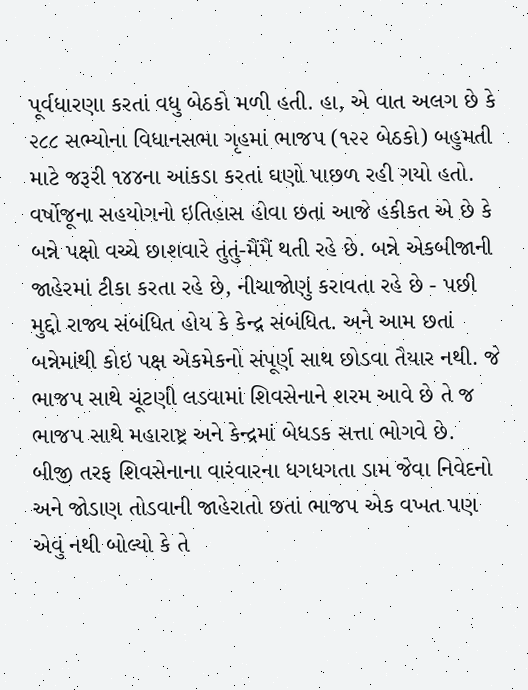પૂર્વધારણા કરતાં વધુ બેઠકો મળી હતી. હા, એ વાત અલગ છે કે ૨૮૮ સભ્યોના વિધાનસભા ગૃહમાં ભાજપ (૧૨૨ બેઠકો) બહુમતી માટે જરૂરી ૧૪૪ના આંકડા કરતાં ઘણો પાછળ રહી ગયો હતો.
વર્ષોજૂના સહયોગનો ઇતિહાસ હોવા છતાં આજે હકીકત એ છે કે બન્ને પક્ષો વચ્ચે છાશવારે તુંતું-મૈંમૈં થતી રહે છે. બન્ને એકબીજાની જાહેરમાં ટીકા કરતા રહે છે, નીચાજોણું કરાવતા રહે છે - પછી મુદ્દો રાજ્ય સંબંધિત હોય કે કેન્દ્ર સંબંધિત. અને આમ છતાં બન્નેમાંથી કોઇ પક્ષ એકમેકનો સંપૂર્ણ સાથ છોડવા તૈયાર નથી. જે ભાજપ સાથે ચૂંટણી લડવામાં શિવસેનાને શરમ આવે છે તે જ ભાજપ સાથે મહારાષ્ટ્ર અને કેન્દ્રમાં બેધડક સત્તા ભોગવે છે. બીજી તરફ શિવસેનાના વારંવારના ધગધગતા ડામ જેવા નિવેદનો અને જોડાણ તોડવાની જાહેરાતો છતાં ભાજપ એક વખત પણ એવું નથી બોલ્યો કે તે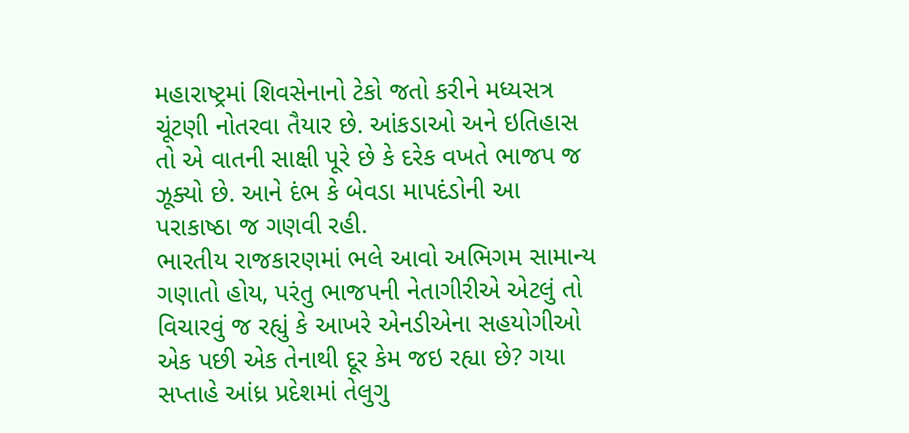મહારાષ્ટ્રમાં શિવસેનાનો ટેકો જતો કરીને મધ્યસત્ર ચૂંટણી નોતરવા તૈયાર છે. આંકડાઓ અને ઇતિહાસ તો એ વાતની સાક્ષી પૂરે છે કે દરેક વખતે ભાજપ જ ઝૂક્યો છે. આને દંભ કે બેવડા માપદંડોની આ પરાકાષ્ઠા જ ગણવી રહી.
ભારતીય રાજકારણમાં ભલે આવો અભિગમ સામાન્ય ગણાતો હોય, પરંતુ ભાજપની નેતાગીરીએ એટલું તો વિચારવું જ રહ્યું કે આખરે એનડીએના સહયોગીઓ એક પછી એક તેનાથી દૂર કેમ જઇ રહ્યા છે? ગયા સપ્તાહે આંધ્ર પ્રદેશમાં તેલુગુ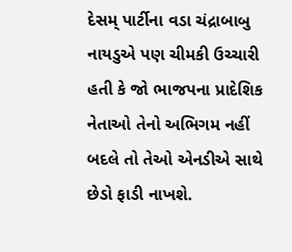દેસમ્ પાર્ટીના વડા ચંદ્રાબાબુ નાયડુએ પણ ચીમકી ઉચ્ચારી હતી કે જો ભાજપના પ્રાદેશિક નેતાઓ તેનો અભિગમ નહીં બદલે તો તેઓ એનડીએ સાથે છેડો ફાડી નાખશે.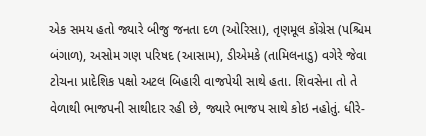એક સમય હતો જ્યારે બીજુ જનતા દળ (ઓરિસા), તૃણમૂલ કોંગ્રેસ (પશ્ચિમ બંગાળ), અસોમ ગણ પરિષદ (આસામ), ડીએમકે (તામિલનાડુ) વગેરે જેવા ટોચના પ્રાદેશિક પક્ષો અટલ બિહારી વાજપેયી સાથે હતા. શિવસેના તો તે વેળાથી ભાજપની સાથીદાર રહી છે, જ્યારે ભાજપ સાથે કોઇ નહોતું. ધીરે-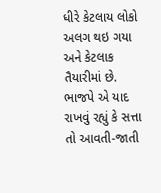ધીરે કેટલાય લોકો અલગ થઇ ગયા અને કેટલાક તૈયારીમાં છે. ભાજપે એ યાદ રાખવું રહ્યું કે સત્તા તો આવતી-જાતી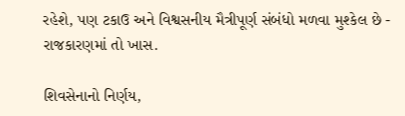રહેશે, પણ ટકાઉ અને વિશ્વસનીય મૈત્રીપૂર્ણ સંબંધો મળવા મુશ્કેલ છે - રાજકારણમાં તો ખાસ.

શિવસેનાનો નિર્ણય,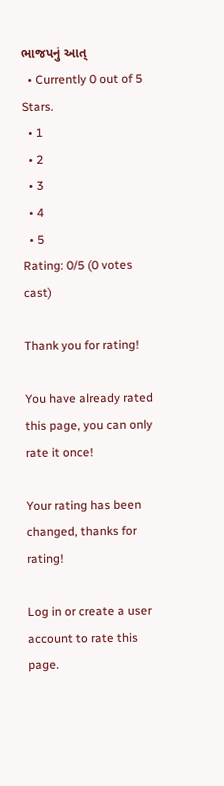ભાજપનું આત્
  • Currently 0 out of 5 Stars.
  • 1
  • 2
  • 3
  • 4
  • 5
Rating: 0/5 (0 votes cast)

Thank you for rating!

You have already rated this page, you can only rate it once!

Your rating has been changed, thanks for rating!

Log in or create a user account to rate this page.